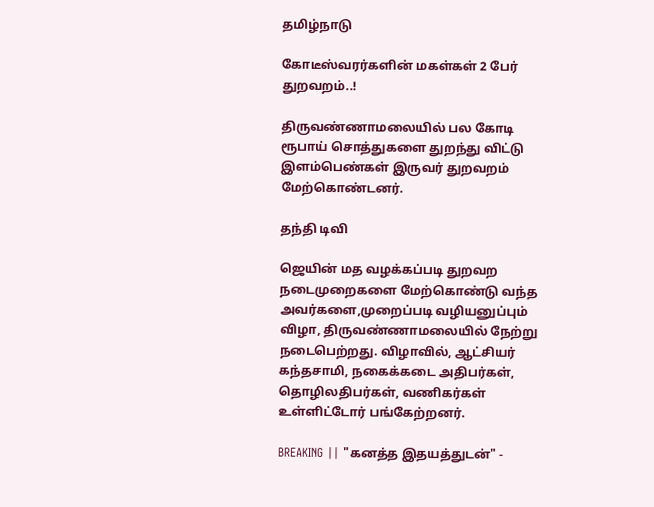தமிழ்நாடு

கோடீஸ்வரர்களின் மகள்கள் 2 பேர் துறவறம்..!

திருவண்ணாமலையில் பல கோடி ரூபாய் சொத்துகளை துறந்து விட்டு இளம்பெண்கள் இருவர் துறவறம் மேற்கொண்டனர்.

தந்தி டிவி

ஜெயின் மத வழக்கப்படி துறவற நடைமுறைகளை மேற்கொண்டு வந்த அவர்களை,முறைப்படி வழியனுப்பும் விழா, திருவண்ணாமலையில் நேற்று நடைபெற்றது. விழாவில், ஆட்சியர் கந்தசாமி, நகைக்கடை அதிபர்கள், தொழிலதிபர்கள், வணிகர்கள் உள்ளிட்டோர் பங்கேற்றனர்.

BREAKING || "கனத்த இதயத்துடன்" -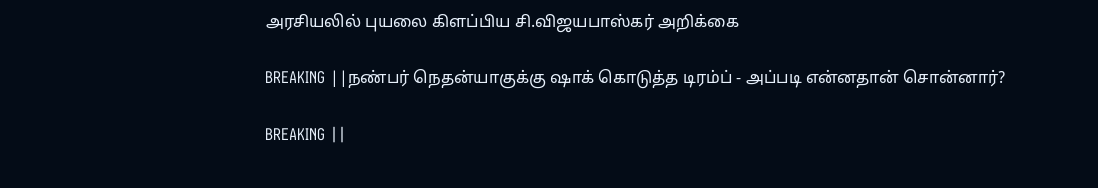அரசியலில் புயலை கிளப்பிய சி.விஜயபாஸ்கர் அறிக்கை

BREAKING ||நண்பர் நெதன்யாகுக்கு ஷாக் கொடுத்த டிரம்ப் - அப்படி என்னதான் சொன்னார்?

BREAKING ||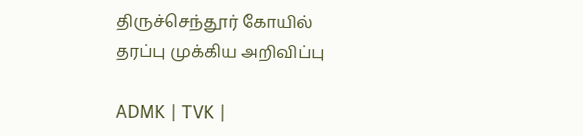திருச்செந்தூர் கோயில் தரப்பு முக்கிய அறிவிப்பு

ADMK | TVK |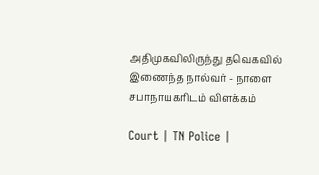அதிமுகவிலிருந்து தவெகவில் இணைந்த நால்வர் - நாளை சபாநாயகரிடம் விளக்கம்

Court | TN Police |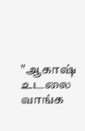"ஆகாஷ் உடலை வாங்க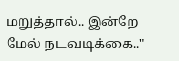மறுத்தால்.. இன்றே மேல் நடவடிக்கை.."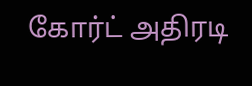கோர்ட் அதிரடி